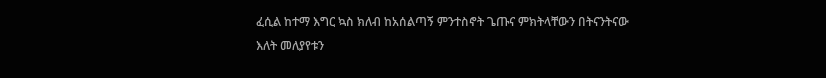ፈሲል ከተማ እግር ኳስ ክለብ ከአሰልጣኝ ምንተስኖት ጌጡና ምክትላቸውን በትናንትናው እለት መለያየቱን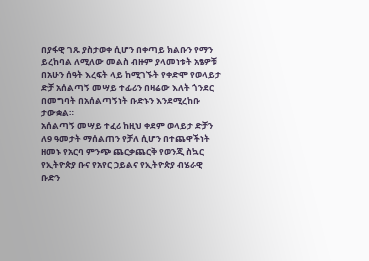በያፋዊ ገጹ ያስታወቀ ሲሆን በቀጣይ ክልቡን የማን ይረከባል ለሚለው መልስ ብዙም ያላመነቱት አፄዎቹ በአሁን ሰዓት እረፍት ላይ ከሚገኙት የቀድሞ የወላይታ ድቻ አሰልጣኝ መሣይ ተፊሪን በዛሬው እለት ጎንደር በመግባት በአሰልጣኝነት ቡድኑን እንደሚረከቡ ታውቋል።
አሰልጣኝ መሣይ ተፈሪ ከዚህ ቀደም ወላይታ ድቻን ለ9 ዓመታት ማሰልጠን የቻለ ሲሆን በተጨዋችነት ዘመኑ የአርባ ምንጭ ጨርቃጨርቅ የወንጂ ስኳር የኢትዮጵያ ቡና የአየር ኃይልና የኢትዮጵያ ብሄራዊ ቡድን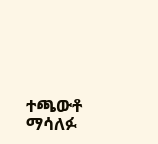ተጫውቶ ማሳለፉ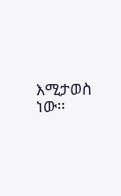እሚታወስ ነው፡፡